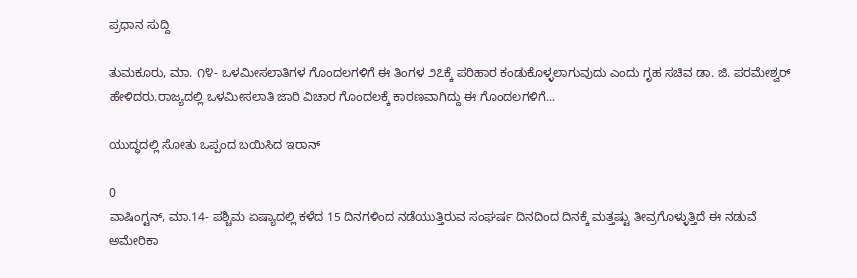ಪ್ರಧಾನ ಸುದ್ದಿ

ತುಮಕೂರು, ಮಾ. ೧೪- ಒಳಮೀಸಲಾತಿಗಳ ಗೊಂದಲಗಳಿಗೆ ಈ ತಿಂಗಳ ೨೭ಕ್ಕೆ ಪರಿಹಾರ ಕಂಡುಕೊಳ್ಳಲಾಗುವುದು ಎಂದು ಗೃಹ ಸಚಿವ ಡಾ. ಜಿ. ಪರಮೇಶ್ವರ್ ಹೇಳಿದರು.ರಾಜ್ಯದಲ್ಲಿ ಒಳಮೀಸಲಾತಿ ಜಾರಿ ವಿಚಾರ ಗೊಂದಲಕ್ಕೆ ಕಾರಣವಾಗಿದ್ದು ಈ ಗೊಂದಲಗಳಿಗೆ...

ಯುದ್ಧದಲ್ಲಿ ಸೋತು ಒಪ್ಪಂದ ಬಯಿಸಿದ ಇರಾನ್

0
ವಾಷಿಂಗ್ಟನ್, ಮಾ.14- ಪಶ್ಚಿಮ ಏಷ್ಯಾದಲ್ಲಿ ಕಳೆದ 15 ದಿನಗಳಿಂದ ನಡೆಯುತ್ತಿರುವ ಸಂಘರ್ಷ ದಿನದಿಂದ ದಿನಕ್ಕೆ ಮತ್ತಷ್ಟು ತೀವ್ರಗೊಳ್ಳುತ್ತಿದೆ ಈ ನಡುವೆ ಅಮೇರಿಕಾ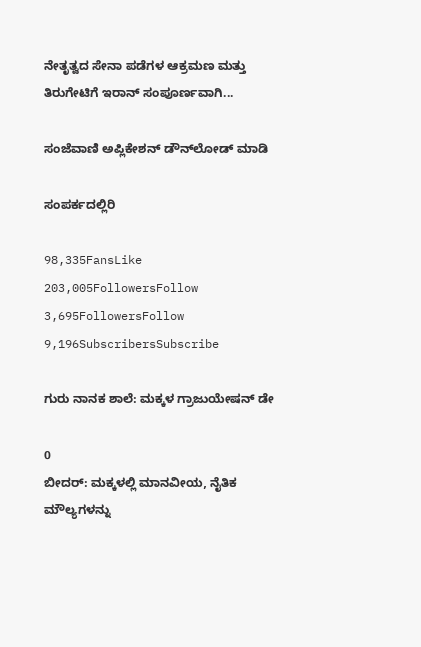ನೇತೃತ್ವದ ಸೇನಾ ಪಡೆಗಳ ಆಕ್ರಮಣ ಮತ್ತು ತಿರುಗೇಟಿಗೆ ಇರಾನ್ ಸಂಪೂರ್ಣವಾಗಿ...

ಸಂಜೆವಾಣಿ ಅಪ್ಲಿಕೇಶನ್ ಡೌನ್‌ಲೋಡ್ ಮಾಡಿ

ಸಂಪರ್ಕದಲ್ಲಿರಿ

98,335FansLike
203,005FollowersFollow
3,695FollowersFollow
9,196SubscribersSubscribe

ಗುರು ನಾನಕ ಶಾಲೆ: ಮಕ್ಕಳ ಗ್ರಾಜುಯೇಷನ್ ಡೇ

0
ಬೀದರ್: ಮಕ್ಕಳಲ್ಲಿ ಮಾನವೀಯ, ನೈತಿಕ ಮೌಲ್ಯಗಳನ್ನು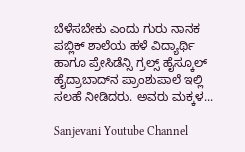ಬೆಳೆಸಬೇಕು ಎಂದು ಗುರು ನಾನಕ ಪಬ್ಲಿಕ್ ಶಾಲೆಯ ಹಳೆ ವಿದ್ಯಾರ್ಥಿ ಹಾಗೂ ಪ್ರೇಸಿಡೆನ್ಸಿ ಗ್ರಲ್ಸ್ ಹೈಸ್ಕೂಲ್ ಹೈದ್ರಾಬಾದ್‌ನ ಪ್ರಾಂಶುಪಾಲೆ ಇಲ್ಲಿ ಸಲಹೆ ನೀಡಿದರು. ಅವರು ಮಕ್ಕಳ...

Sanjevani Youtube Channel